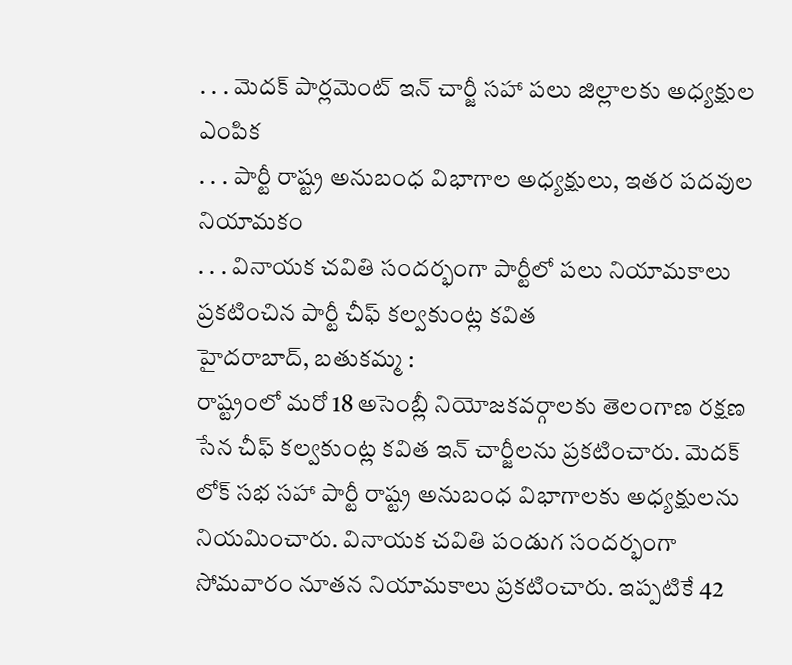. . . మెదక్ పార్లమెంట్ ఇన్ చార్జీ సహా పలు జిల్లాలకు అధ్యక్షుల ఎంపిక
. . . పార్టీ రాష్ట్ర అనుబంధ విభాగాల అధ్యక్షులు, ఇతర పదవుల నియామకం
. . . వినాయక చవితి సందర్భంగా పార్టీలో పలు నియామకాలు ప్రకటించిన పార్టీ చీఫ్ కల్వకుంట్ల కవిత
హైదరాబాద్, బతుకమ్మ :
రాష్ట్రంలో మరో 18 అసెంబ్లీ నియోజకవర్గాలకు తెలంగాణ రక్షణ సేన చీఫ్ కల్వకుంట్ల కవిత ఇన్ చార్జీలను ప్రకటించారు. మెదక్ లోక్ సభ సహా పార్టీ రాష్ట్ర అనుబంధ విభాగాలకు అధ్యక్షులను నియమించారు. వినాయక చవితి పండుగ సందర్భంగా సోమవారం నూతన నియామకాలు ప్రకటించారు. ఇప్పటికే 42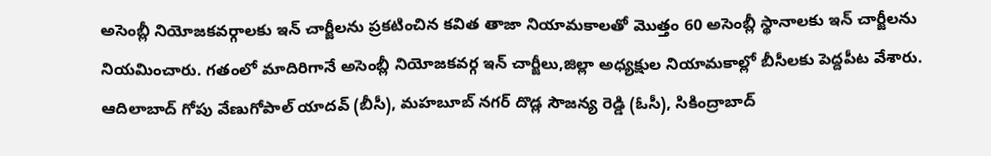అసెంబ్లీ నియోజకవర్గాలకు ఇన్ చార్జీలను ప్రకటించిన కవిత తాజా నియామకాలతో మొత్తం 60 అసెంబ్లీ స్థానాలకు ఇన్ చార్జీలను నియమించారు. గతంలో మాదిరిగానే అసెంబ్లీ నియోజకవర్గ ఇన్ చార్జీలు,జిల్లా అధ్యక్షుల నియామకాల్లో బీసీలకు పెద్దపీట వేశారు. ఆదిలాబాద్ గోపు వేణుగోపాల్ యాదవ్ (బీసీ), మహబూబ్ నగర్ దొడ్ల సౌజన్య రెడ్డి (ఓసీ), సికింద్రాబాద్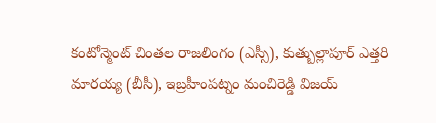కంటోన్మెంట్ చింతల రాజలింగం (ఎస్సీ), కుత్బుల్లాపూర్ ఎత్తరి మారయ్య (బీసీ), ఇబ్రహీంపట్నం మంచిరెడ్డి విజయ్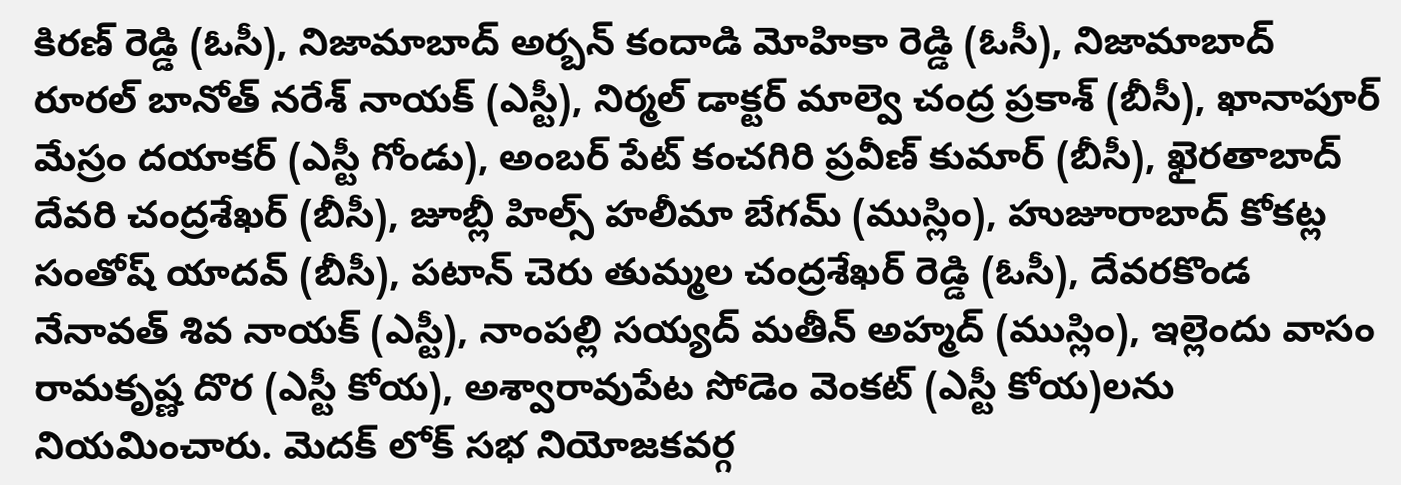కిరణ్ రెడ్డి (ఓసీ), నిజామాబాద్ అర్బన్ కందాడి మోహికా రెడ్డి (ఓసీ), నిజామాబాద్ రూరల్ బానోత్ నరేశ్ నాయక్ (ఎస్టీ), నిర్మల్ డాక్టర్ మాల్వె చంద్ర ప్రకాశ్ (బీసీ), ఖానాపూర్ మేస్రం దయాకర్ (ఎస్టీ గోండు), అంబర్ పేట్ కంచగిరి ప్రవీణ్ కుమార్ (బీసీ), ఖైరతాబాద్ దేవరి చంద్రశేఖర్ (బీసీ), జూబ్లీ హిల్స్ హలీమా బేగమ్ (ముస్లిం), హుజూరాబాద్ కోకట్ల సంతోష్ యాదవ్ (బీసీ), పటాన్ చెరు తుమ్మల చంద్రశేఖర్ రెడ్డి (ఓసీ), దేవరకొండ నేనావత్ శివ నాయక్ (ఎస్టీ), నాంపల్లి సయ్యద్ మతీన్ అహ్మద్ (ముస్లిం), ఇల్లెందు వాసం రామకృష్ణ దొర (ఎస్టీ కోయ), అశ్వారావుపేట సోడెం వెంకట్ (ఎస్టీ కోయ)లను నియమించారు. మెదక్ లోక్ సభ నియోజకవర్గ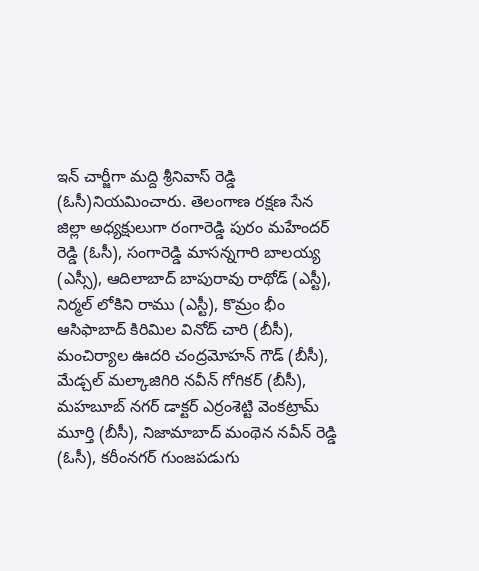ఇన్ చార్జీగా మద్ది శ్రీనివాస్ రెడ్డి (ఓసీ)నియమించారు. తెలంగాణ రక్షణ సేన జిల్లా అధ్యక్షులుగా రంగారెడ్డి పురం మహేందర్ రెడ్డి (ఓసీ), సంగారెడ్డి మాసన్నగారి బాలయ్య (ఎస్సీ), ఆదిలాబాద్ బాపురావు రాథోడ్ (ఎస్టీ), నిర్మల్ లోకిని రాము (ఎస్టీ), కొమ్రం భీం ఆసిఫాబాద్ కిరిమిల వినోద్ చారి (బీసీ), మంచిర్యాల ఊదరి చంద్రమోహన్ గౌడ్ (బీసీ), మేడ్చల్ మల్కాజిగిరి నవీన్ గోగికర్ (బీసీ), మహబూబ్ నగర్ డాక్టర్ ఎర్రంశెట్టి వెంకట్రామ్ మూర్తి (బీసీ), నిజామాబాద్ మంథెన నవీన్ రెడ్డి (ఓసీ), కరీంనగర్ గుంజపడుగు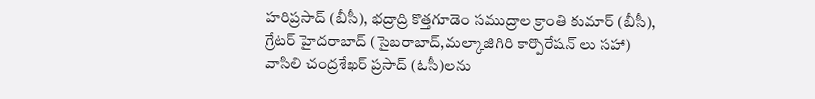హరిప్రసాద్ (బీసీ), భద్రాద్రి కొత్తగూడెం సముద్రాల క్రాంతి కుమార్ (బీసీ), గ్రేటర్ హైదరాబాద్ (సైబరాబాద్,మల్కాజిగిరి కార్పొరేషన్ లు సహా) వాసిలి చంద్రశేఖర్ ప్రసాద్ (ఓసీ)లను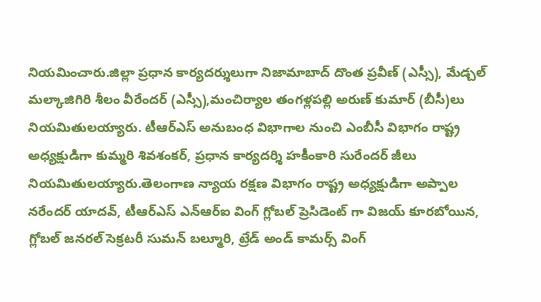నియమించారు.జిల్లా ప్రధాన కార్యదర్శులుగా నిజామాబాద్ దొంత ప్రవీణ్ (ఎస్సీ), మేడ్చల్ మల్కాజిగిరి శీలం వీరేందర్ (ఎస్సీ),మంచిర్యాల తంగళ్లపల్లి అరుణ్ కుమార్ (బీసీ)లు నియమితులయ్యారు. టీఆర్ఎస్ అనుబంధ విభాగాల నుంచి ఎంబీసీ విభాగం రాష్ట్ర అధ్యక్షుడిగా కుమ్మరి శివశంకర్, ప్రధాన కార్యదర్శి హకీంకారి సురేందర్ జీలు నియమితులయ్యారు.తెలంగాణ న్యాయ రక్షణ విభాగం రాష్ట్ర అధ్యక్షుడిగా అప్పాల నరేందర్ యాదవ్, టీఆర్ఎస్ ఎన్ఆర్ఐ వింగ్ గ్లోబల్ ప్రెసిడెంట్ గా విజయ్ కూరబోయిన, గ్లోబల్ జనరల్ సెక్రటరీ సుమన్ బల్మూరి, ట్రేడ్ అండ్ కామర్స్ వింగ్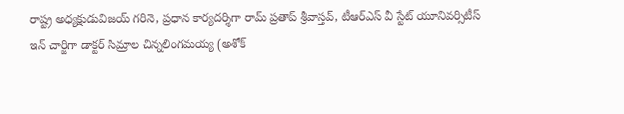రాష్ట్ర అధ్యక్షుడువిజయ్ గరినె, ప్రధాన కార్యదర్శిగా రామ్ ప్రతాప్ శ్రీవాస్తవ్, టీఆర్ఎస్ వీ స్టేట్ యూనివర్సిటీస్ ఇన్ చార్జిగా డాక్టర్ సిమ్రాల చిన్నలింగమయ్య (అశోక్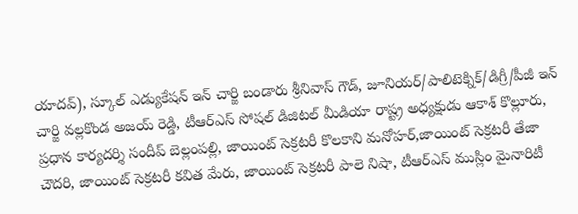యాదవ్), స్కూల్ ఎడ్యుకేషన్ ఇన్ చార్జి బండారు శ్రీనివాస్ గౌడ్, జూనియర్/పాలిటెక్నిక్/డిగ్రీ/పీజీ ఇన్ చార్జి వల్లకొండ అజయ్ రెడ్డి, టీఆర్ఎస్ సోషల్ డిజిటల్ మీడియా రాష్ట్ర అధ్యక్షుడు ఆకాశ్ కొల్లూరు, ప్రధాన కార్యదర్శి సందీప్ బెల్లంపల్లి, జాయింట్ సెక్రటరీ కొలకాని మనోహర్,జాయింట్ సెక్రటరీ తేజా చౌదరి, జాయింట్ సెక్రటరీ కవిత మేరు, జాయింట్ సెక్రటరీ పాలె నిషా, టీఆర్ఎస్ ముస్లిం మైనారిటీ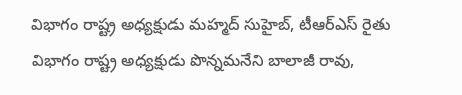విభాగం రాష్ట్ర అధ్యక్షుడు మహ్మద్ సుహైబ్, టీఆర్ఎస్ రైతు విభాగం రాష్ట్ర అధ్యక్షుడు పొన్నమనేని బాలాజీ రావు,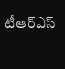టీఆర్ఎస్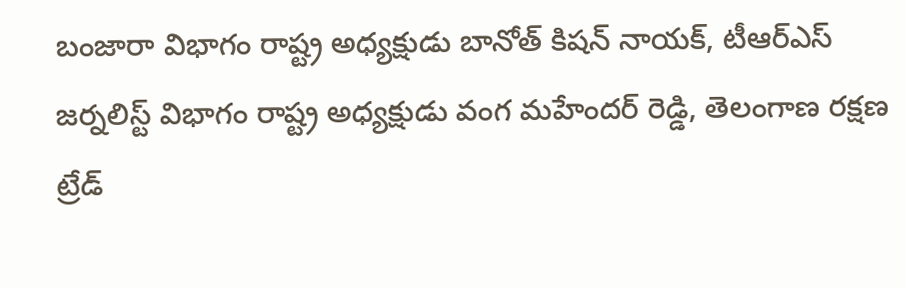బంజారా విభాగం రాష్ట్ర అధ్యక్షుడు బానోత్ కిషన్ నాయక్, టీఆర్ఎస్ జర్నలిస్ట్ విభాగం రాష్ట్ర అధ్యక్షుడు వంగ మహేందర్ రెడ్డి, తెలంగాణ రక్షణ ట్రేడ్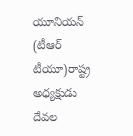యూనియన్ (టీఆర్ టీయూ)రాష్ట్ర అధ్యక్షుడు దేవల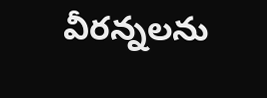వీరన్నలను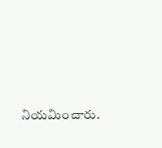నియమించారు.